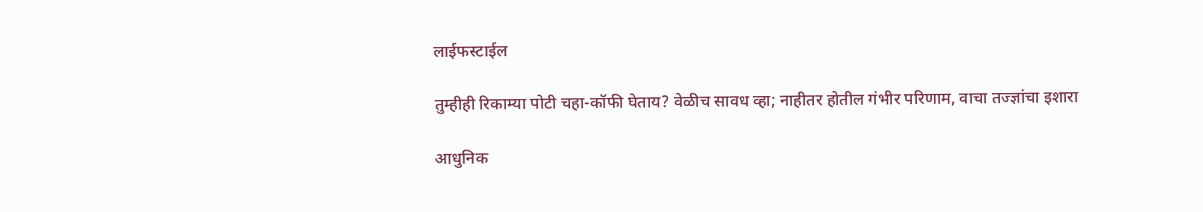लाईफस्टाईल

तुम्हीही रिकाम्या पोटी चहा-कॉफी घेताय? वेळीच सावध व्हा; नाहीतर होतील गंभीर परिणाम, वाचा तज्ज्ञांचा इशारा

आधुनिक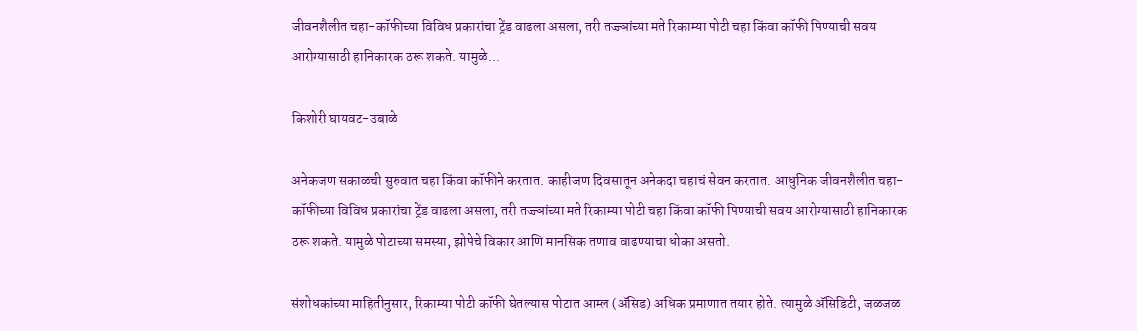जीवनशैलीत चहा-कॉफीच्या विविध प्रकारांचा ट्रेंड वाढला असला, तरी तज्ज्ञांच्या मते रिकाम्या पोटी चहा किंवा कॉफी पिण्याची सवय आरोग्यासाठी हानिकारक ठरू शकते. यामुळे...

किशोरी घायवट-उबाळे

अनेकजण सकाळची सुरुवात चहा किंवा कॉफीने करतात. काहीजण दिवसातून अनेकदा चहाचं सेवन करतात. आधुनिक जीवनशैलीत चहा-कॉफीच्या विविध प्रकारांचा ट्रेंड वाढला असला, तरी तज्ज्ञांच्या मते रिकाम्या पोटी चहा किंवा कॉफी पिण्याची सवय आरोग्यासाठी हानिकारक ठरू शकते. यामुळे पोटाच्या समस्या, झोपेचे विकार आणि मानसिक तणाव वाढण्याचा धोका असतो.

संशोधकांच्या माहितीनुसार, रिकाम्या पोटी कॉफी घेतल्यास पोटात आम्ल (ॲसिड) अधिक प्रमाणात तयार होते. त्यामुळे ॲसिडिटी, जळजळ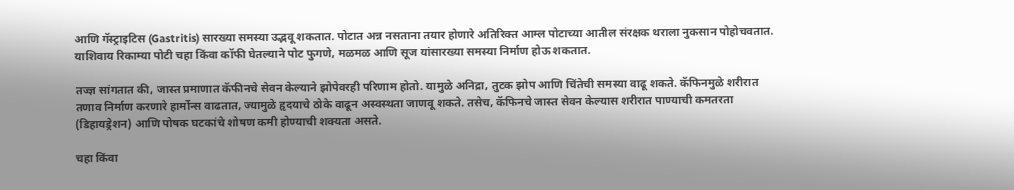आणि गॅस्ट्राइटिस (Gastritis) सारख्या समस्या उद्भवू शकतात. पोटात अन्न नसताना तयार होणारे अतिरिक्त आम्ल पोटाच्या आतील संरक्षक थराला नुकसान पोहोचवतात. याशिवाय रिकाम्या पोटी चहा किंवा कॉफी घेतल्याने पोट फुगणे, मळमळ आणि सूज यांसारख्या समस्या निर्माण होऊ शकतात.

तज्ज्ञ सांगतात की, जास्त प्रमाणात कॅफीनचे सेवन केल्याने झोपेवरही परिणाम होतो. यामुळे अनिद्रा, तुटक झोप आणि चिंतेची समस्या वाढू शकते. कॅफिनमुळे शरीरात तणाव निर्माण करणारे हार्मोन्स वाढतात, ज्यामुळे हृदयाचे ठोके वाढून अस्वस्थता जाणवू शकते. तसेच, कॅफिनचे जास्त सेवन केल्यास शरीरात पाण्याची कमतरता (डिहायड्रेशन) आणि पोषक घटकांचे शोषण कमी होण्याची शक्यता असते.

चहा किंवा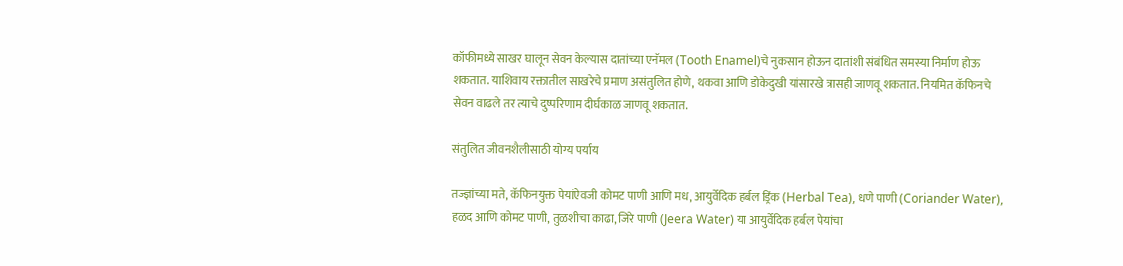कॉफीमध्ये साखर घालून सेवन केल्यास दातांच्या एनॅमल (Tooth Enamel)चे नुकसान होऊन दातांशी संबंधित समस्या निर्माण होऊ शकतात. याशिवाय रक्तातील साखरेचे प्रमाण असंतुलित होणे, थकवा आणि डोकेदुखी यांसारखे त्रासही जाणवू शकतात. नियमित कॅफिनचे सेवन वाढले तर त्याचे दुष्परिणाम दीर्घकाळ जाणवू शकतात.

संतुलित जीवनशैलीसाठी योग्य पर्याय

तज्ज्ञांच्या मते, कॅफिनयुक्त पेयांऐवजी कोमट पाणी आणि मध, आयुर्वेदिक हर्बल ड्रिंक (Herbal Tea), धणे पाणी (Coriander Water), हळद आणि कोमट पाणी, तुळशीचा काढा, जिरे पाणी (Jeera Water) या आयुर्वेदिक हर्बल पेयांचा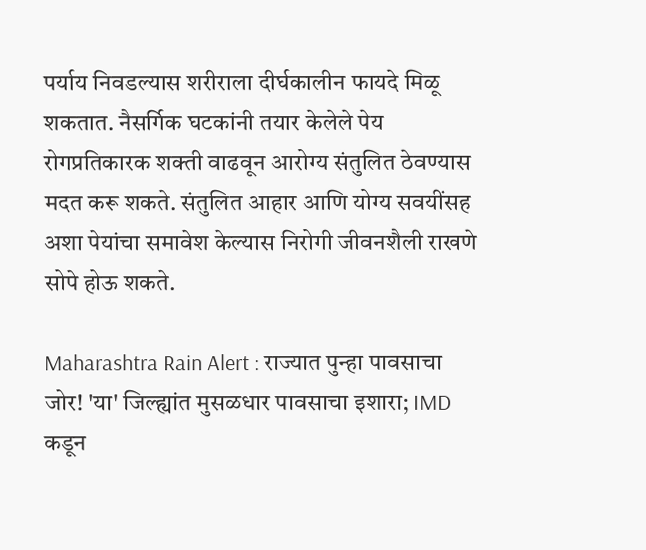पर्याय निवडल्यास शरीराला दीर्घकालीन फायदे मिळू शकतात. नैसर्गिक घटकांनी तयार केलेले पेय रोगप्रतिकारक शक्ती वाढवून आरोग्य संतुलित ठेवण्यास मदत करू शकते. संतुलित आहार आणि योग्य सवयींसह अशा पेयांचा समावेश केल्यास निरोगी जीवनशैली राखणे सोपे होऊ शकते.

Maharashtra Rain Alert : राज्यात पुन्हा पावसाचा जोर! 'या' जिल्ह्यांत मुसळधार पावसाचा इशारा; IMD कडून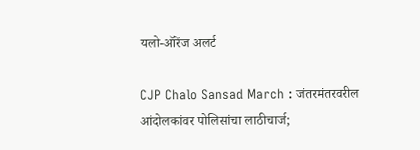यलो-ऑरेंज अलर्ट

CJP Chalo Sansad March : जंतरमंतरवरील आंदोलकांवर पोलिसांचा लाठीचार्ज;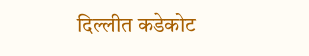दिल्लीत कडेकोट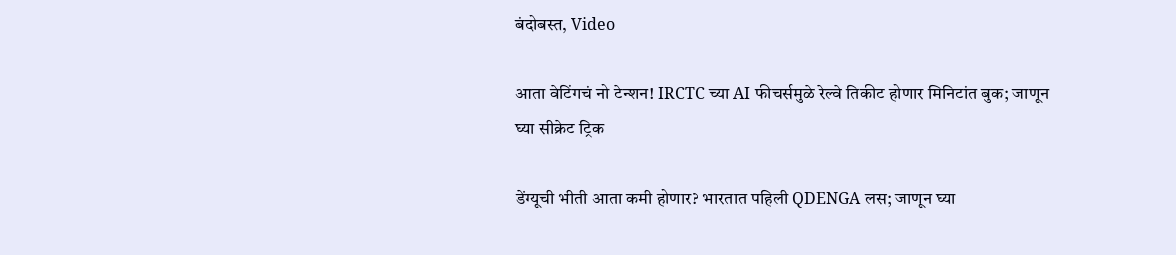बंदोबस्त, Video

आता वेटिंगचं नो टेन्शन! IRCTC च्या AI फीचर्समुळे रेल्वे तिकीट होणार मिनिटांत बुक; जाणून घ्या सीक्रेट ट्रिक

डेंग्यूची भीती आता कमी होणार? भारतात पहिली QDENGA लस; जाणून घ्या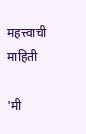महत्त्वाची माहिती

'मी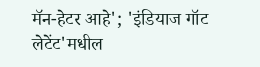मॅन-हेटर आहे'; 'इंडियाज गॉट लेटेंट'मधील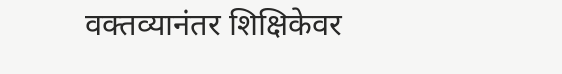वक्तव्यानंतर शिक्षिकेवर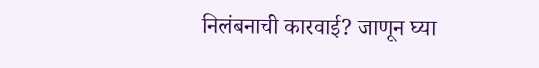निलंबनाची कारवाई? जाणून घ्या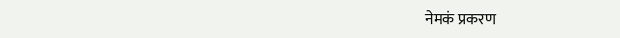नेमकं प्रकरण